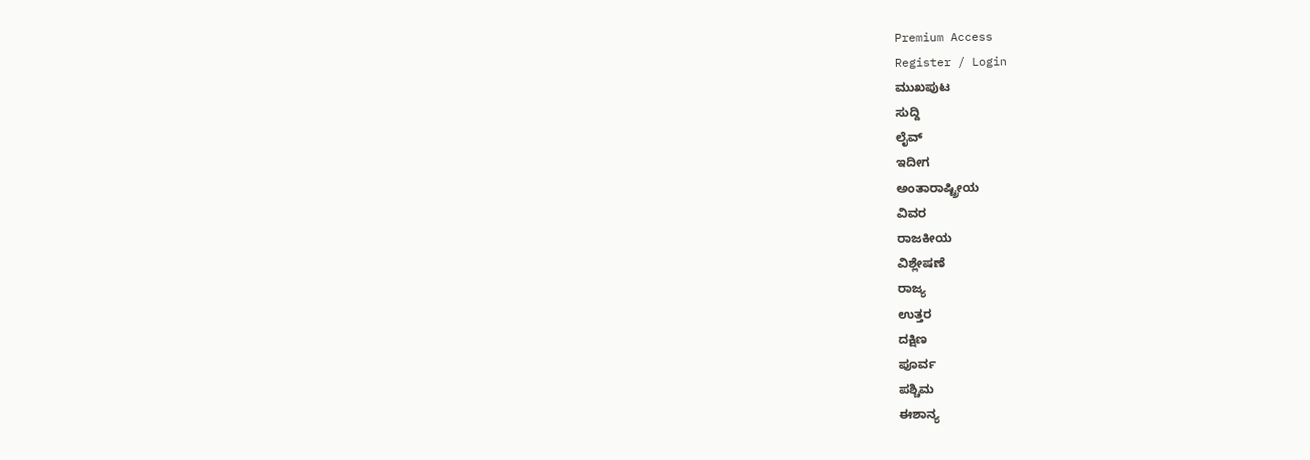Premium Access
Register / Login
ಮುಖಪುಟ
ಸುದ್ದಿ
ಲೈವ್
ಇದೀಗ
ಅಂತಾರಾಷ್ಟ್ರೀಯ
ವಿವರ
ರಾಜಕೀಯ
ವಿಶ್ಲೇಷಣೆ
ರಾಜ್ಯ
ಉತ್ತರ
ದಕ್ಷಿಣ
ಪೂರ್ವ
ಪಶ್ಚಿಮ
ಈಶಾನ್ಯ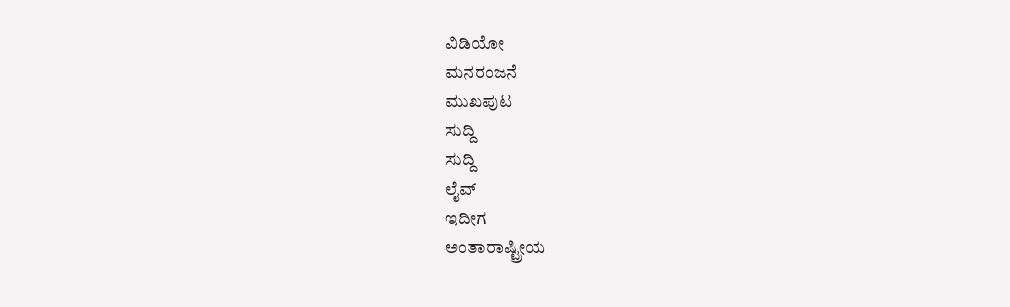ವಿಡಿಯೋ
ಮನರಂಜನೆ
ಮುಖಪುಟ
ಸುದ್ದಿ
ಸುದ್ದಿ
ಲೈವ್
ಇದೀಗ
ಅಂತಾರಾಷ್ಟ್ರೀಯ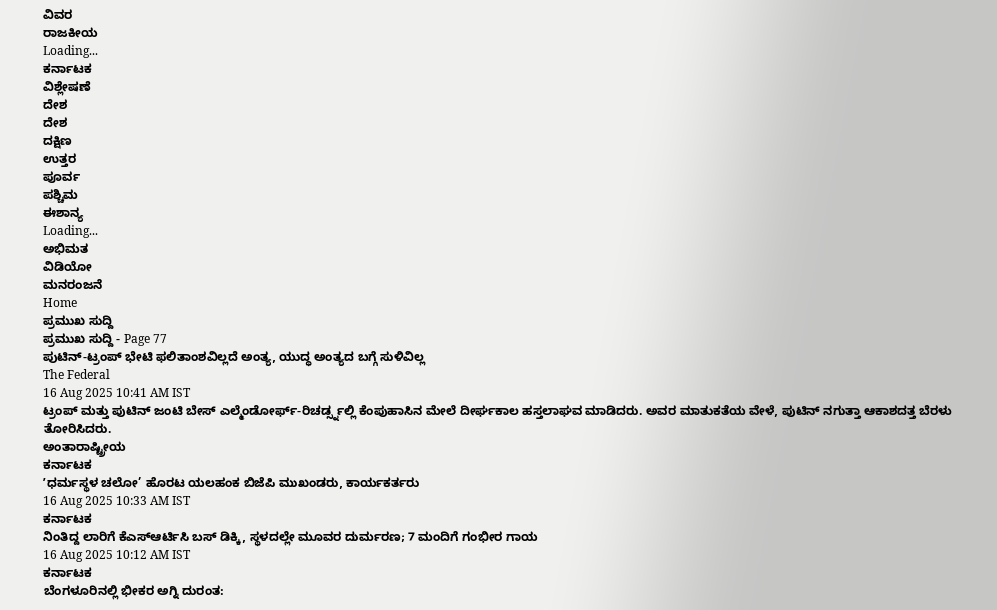ವಿವರ
ರಾಜಕೀಯ
Loading...
ಕರ್ನಾಟಕ
ವಿಶ್ಲೇಷಣೆ
ದೇಶ
ದೇಶ
ದಕ್ಷಿಣ
ಉತ್ತರ
ಪೂರ್ವ
ಪಶ್ಚಿಮ
ಈಶಾನ್ಯ
Loading...
ಅಭಿಮತ
ವಿಡಿಯೋ
ಮನರಂಜನೆ
Home
ಪ್ರಮುಖ ಸುದ್ದಿ
ಪ್ರಮುಖ ಸುದ್ದಿ - Page 77
ಪುಟಿನ್-ಟ್ರಂಪ್ ಭೇಟಿ ಫಲಿತಾಂಶವಿಲ್ಲದೆ ಅಂತ್ಯ, ಯುದ್ಧ ಅಂತ್ಯದ ಬಗ್ಗೆ ಸುಳಿವಿಲ್ಲ
The Federal
16 Aug 2025 10:41 AM IST
ಟ್ರಂಪ್ ಮತ್ತು ಪುಟಿನ್ ಜಂಟಿ ಬೇಸ್ ಎಲ್ಮೆಂಡೋರ್ಫ್-ರಿಚರ್ಡ್ಸ್ನಲ್ಲಿ ಕೆಂಪುಹಾಸಿನ ಮೇಲೆ ದೀರ್ಘಕಾಲ ಹಸ್ತಲಾಘವ ಮಾಡಿದರು. ಅವರ ಮಾತುಕತೆಯ ವೇಳೆ, ಪುಟಿನ್ ನಗುತ್ತಾ ಆಕಾಶದತ್ತ ಬೆರಳು ತೋರಿಸಿದರು.
ಅಂತಾರಾಷ್ಟ್ರೀಯ
ಕರ್ನಾಟಕ
ʼಧರ್ಮಸ್ಥಳ ಚಲೋ’ ಹೊರಟ ಯಲಹಂಕ ಬಿಜೆಪಿ ಮುಖಂಡರು, ಕಾರ್ಯಕರ್ತರು
16 Aug 2025 10:33 AM IST
ಕರ್ನಾಟಕ
ನಿಂತಿದ್ದ ಲಾರಿಗೆ ಕೆಎಸ್ಆರ್ಟಿಸಿ ಬಸ್ ಡಿಕ್ಕಿ, ಸ್ಥಳದಲ್ಲೇ ಮೂವರ ದುರ್ಮರಣ; 7 ಮಂದಿಗೆ ಗಂಭೀರ ಗಾಯ
16 Aug 2025 10:12 AM IST
ಕರ್ನಾಟಕ
ಬೆಂಗಳೂರಿನಲ್ಲಿ ಭೀಕರ ಅಗ್ನಿ ದುರಂತ: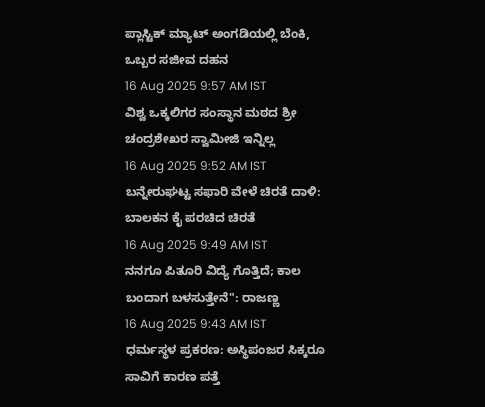ಪ್ಲಾಸ್ಟಿಕ್ ಮ್ಯಾಟ್ ಅಂಗಡಿಯಲ್ಲಿ ಬೆಂಕಿ, ಒಬ್ಬರ ಸಜೀವ ದಹನ
16 Aug 2025 9:57 AM IST
ವಿಶ್ವ ಒಕ್ಕಲಿಗರ ಸಂಸ್ಥಾನ ಮಠದ ಶ್ರೀ ಚಂದ್ರಶೇಖರ ಸ್ವಾಮೀಜಿ ಇನ್ನಿಲ್ಲ
16 Aug 2025 9:52 AM IST
ಬನ್ನೇರುಘಟ್ಟ ಸಫಾರಿ ವೇಳೆ ಚಿರತೆ ದಾಳಿ: ಬಾಲಕನ ಕೈ ಪರಚಿದ ಚಿರತೆ
16 Aug 2025 9:49 AM IST
ನನಗೂ ಪಿತೂರಿ ವಿದ್ಯೆ ಗೊತ್ತಿದೆ; ಕಾಲ ಬಂದಾಗ ಬಳಸುತ್ತೇನೆ": ರಾಜಣ್ಣ
16 Aug 2025 9:43 AM IST
ಧರ್ಮಸ್ಥಳ ಪ್ರಕರಣ: ಅಸ್ಥಿಪಂಜರ ಸಿಕ್ಕರೂ ಸಾವಿಗೆ ಕಾರಣ ಪತ್ತೆ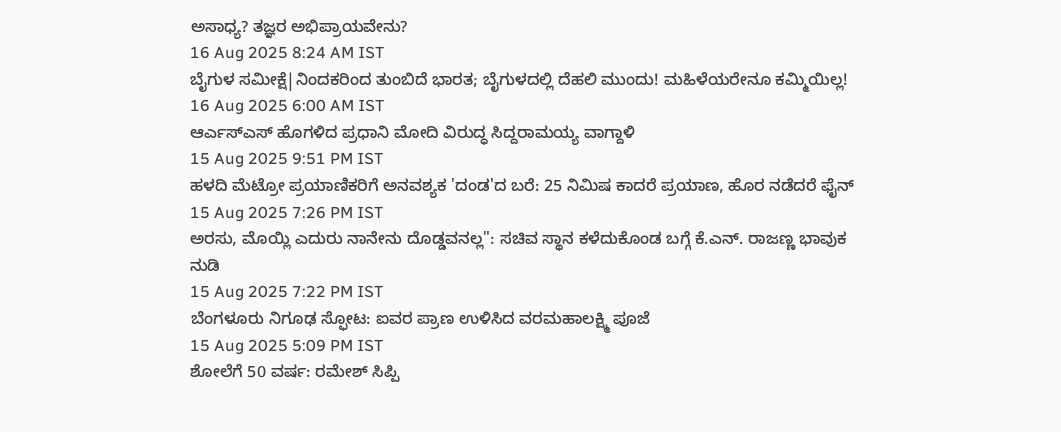ಅಸಾಧ್ಯ? ತಜ್ಞರ ಅಭಿಪ್ರಾಯವೇನು?
16 Aug 2025 8:24 AM IST
ಬೈಗುಳ ಸಮೀಕ್ಷೆ|ನಿಂದಕರಿಂದ ತುಂಬಿದೆ ಭಾರತ; ಬೈಗುಳದಲ್ಲಿ ದೆಹಲಿ ಮುಂದು! ಮಹಿಳೆಯರೇನೂ ಕಮ್ಮಿಯಿಲ್ಲ!
16 Aug 2025 6:00 AM IST
ಆರ್ಎಸ್ಎಸ್ ಹೊಗಳಿದ ಪ್ರಧಾನಿ ಮೋದಿ ವಿರುದ್ಧ ಸಿದ್ದರಾಮಯ್ಯ ವಾಗ್ದಾಳಿ
15 Aug 2025 9:51 PM IST
ಹಳದಿ ಮೆಟ್ರೋ ಪ್ರಯಾಣಿಕರಿಗೆ ಅನವಶ್ಯಕ 'ದಂಡ'ದ ಬರೆ: 25 ನಿಮಿಷ ಕಾದರೆ ಪ್ರಯಾಣ, ಹೊರ ನಡೆದರೆ ಫೈನ್
15 Aug 2025 7:26 PM IST
ಅರಸು, ಮೊಯ್ಲಿ ಎದುರು ನಾನೇನು ದೊಡ್ಡವನಲ್ಲ": ಸಚಿವ ಸ್ಥಾನ ಕಳೆದುಕೊಂಡ ಬಗ್ಗೆ ಕೆ.ಎನ್. ರಾಜಣ್ಣ ಭಾವುಕ ನುಡಿ
15 Aug 2025 7:22 PM IST
ಬೆಂಗಳೂರು ನಿಗೂಢ ಸ್ಫೋಟ: ಐವರ ಪ್ರಾಣ ಉಳಿಸಿದ ವರಮಹಾಲಕ್ಷ್ಮಿ ಪೂಜೆ
15 Aug 2025 5:09 PM IST
ಶೋಲೆಗೆ 50 ವರ್ಷ: ರಮೇಶ್ ಸಿಪ್ಪಿ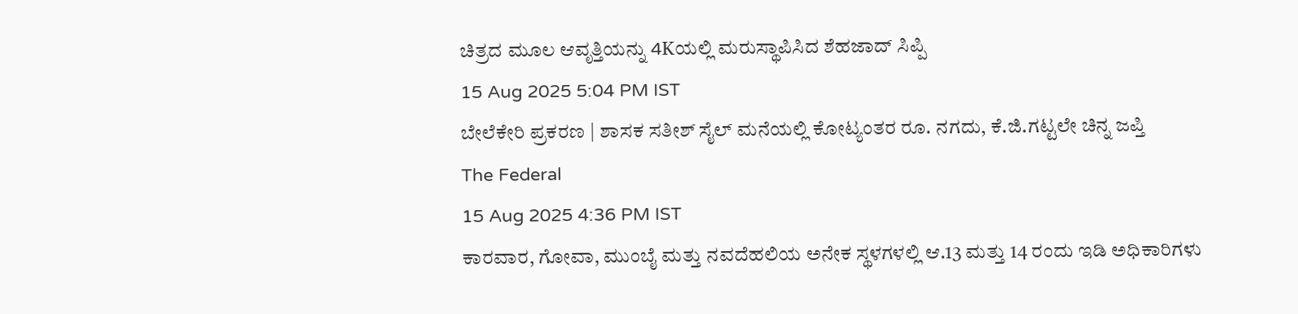ಚಿತ್ರದ ಮೂಲ ಆವೃತ್ತಿಯನ್ನು 4Kಯಲ್ಲಿ ಮರುಸ್ಥಾಪಿಸಿದ ಶೆಹಜಾದ್ ಸಿಪ್ಪಿ
15 Aug 2025 5:04 PM IST
ಬೇಲೆಕೇರಿ ಪ್ರಕರಣ | ಶಾಸಕ ಸತೀಶ್ ಸೈಲ್ ಮನೆಯಲ್ಲಿ ಕೋಟ್ಯಂತರ ರೂ. ನಗದು, ಕೆ.ಜಿ.ಗಟ್ಟಲೇ ಚಿನ್ನ ಜಪ್ತಿ
The Federal
15 Aug 2025 4:36 PM IST
ಕಾರವಾರ, ಗೋವಾ, ಮುಂಬೈ ಮತ್ತು ನವದೆಹಲಿಯ ಅನೇಕ ಸ್ಥಳಗಳಲ್ಲಿ ಆ.13 ಮತ್ತು 14 ರಂದು ಇಡಿ ಅಧಿಕಾರಿಗಳು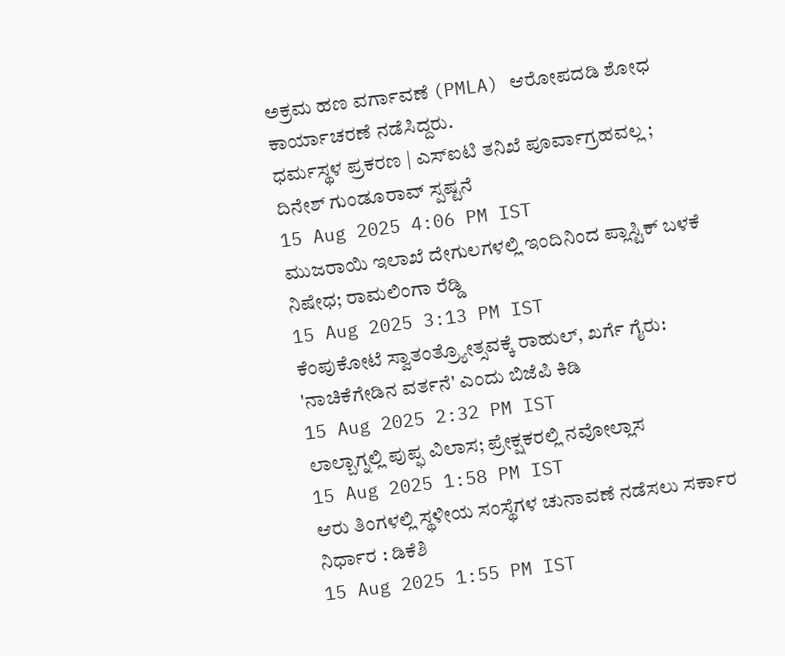ಅಕ್ರಮ ಹಣ ವರ್ಗಾವಣೆ (PMLA) ಆರೋಪದಡಿ ಶೋಧ ಕಾರ್ಯಾಚರಣೆ ನಡೆಸಿದ್ದರು.
ಧರ್ಮಸ್ಥಳ ಪ್ರಕರಣ | ಎಸ್ಐಟಿ ತನಿಖೆ ಪೂರ್ವಾಗ್ರಹವಲ್ಲ ; ದಿನೇಶ್ ಗುಂಡೂರಾವ್ ಸ್ಪಷ್ಟನೆ
15 Aug 2025 4:06 PM IST
ಮುಜರಾಯಿ ಇಲಾಖೆ ದೇಗುಲಗಳಲ್ಲಿ ಇಂದಿನಿಂದ ಪ್ಲಾಸ್ಟಿಕ್ ಬಳಕೆ ನಿಷೇಧ; ರಾಮಲಿಂಗಾ ರೆಡ್ಡಿ
15 Aug 2025 3:13 PM IST
ಕೆಂಪುಕೋಟೆ ಸ್ವಾತಂತ್ರ್ಯೋತ್ಸವಕ್ಕೆ ರಾಹುಲ್, ಖರ್ಗೆ ಗೈರು: 'ನಾಚಿಕೆಗೇಡಿನ ವರ್ತನೆ' ಎಂದು ಬಿಜೆಪಿ ಕಿಡಿ
15 Aug 2025 2:32 PM IST
ಲಾಲ್ಬಾಗ್ನಲ್ಲಿ ಪುಪ್ಫ ವಿಲಾಸ; ಪ್ರೇಕ್ಷಕರಲ್ಲಿ ನವೋಲ್ಲಾಸ
15 Aug 2025 1:58 PM IST
ಆರು ತಿಂಗಳಲ್ಲಿ ಸ್ಥಳೀಯ ಸಂಸ್ಥೆಗಳ ಚುನಾವಣೆ ನಡೆಸಲು ಸರ್ಕಾರ ನಿರ್ಧಾರ : ಡಿಕೆಶಿ
15 Aug 2025 1:55 PM IST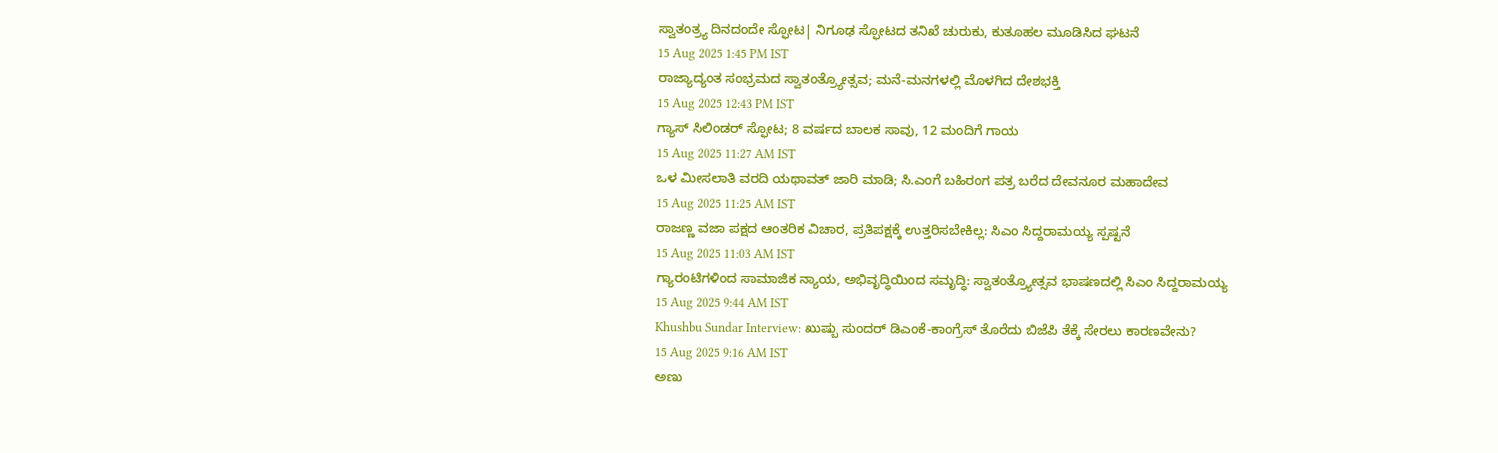ಸ್ವಾತಂತ್ರ್ಯ ದಿನದಂದೇ ಸ್ಫೋಟ| ನಿಗೂಢ ಸ್ಫೋಟದ ತನಿಖೆ ಚುರುಕು, ಕುತೂಹಲ ಮೂಡಿಸಿದ ಘಟನೆ
15 Aug 2025 1:45 PM IST
ರಾಜ್ಯಾದ್ಯಂತ ಸಂಭ್ರಮದ ಸ್ವಾತಂತ್ರ್ಯೋತ್ಸವ; ಮನೆ-ಮನಗಳಲ್ಲಿ ಮೊಳಗಿದ ದೇಶಭಕ್ತಿ
15 Aug 2025 12:43 PM IST
ಗ್ಯಾಸ್ ಸಿಲಿಂಡರ್ ಸ್ಫೋಟ; 8 ವರ್ಷದ ಬಾಲಕ ಸಾವು, 12 ಮಂದಿಗೆ ಗಾಯ
15 Aug 2025 11:27 AM IST
ಒಳ ಮೀಸಲಾತಿ ವರದಿ ಯಥಾವತ್ ಜಾರಿ ಮಾಡಿ; ಸಿ.ಎಂಗೆ ಬಹಿರಂಗ ಪತ್ರ ಬರೆದ ದೇವನೂರ ಮಹಾದೇವ
15 Aug 2025 11:25 AM IST
ರಾಜಣ್ಣ ವಜಾ ಪಕ್ಷದ ಆಂತರಿಕ ವಿಚಾರ, ಪ್ರತಿಪಕ್ಷಕ್ಕೆ ಉತ್ತರಿಸಬೇಕಿಲ್ಲ: ಸಿಎಂ ಸಿದ್ದರಾಮಯ್ಯ ಸ್ಪಷ್ಟನೆ
15 Aug 2025 11:03 AM IST
ಗ್ಯಾರಂಟಿಗಳಿಂದ ಸಾಮಾಜಿಕ ನ್ಯಾಯ, ಅಭಿವೃದ್ಧಿಯಿಂದ ಸಮೃದ್ಧಿ: ಸ್ವಾತಂತ್ರ್ಯೋತ್ಸವ ಭಾಷಣದಲ್ಲಿ ಸಿಎಂ ಸಿದ್ದರಾಮಯ್ಯ
15 Aug 2025 9:44 AM IST
Khushbu Sundar Interview: ಖುಷ್ಬು ಸುಂದರ್ ಡಿಎಂಕೆ-ಕಾಂಗ್ರೆಸ್ ತೊರೆದು ಬಿಜೆಪಿ ತೆಕ್ಕೆ ಸೇರಲು ಕಾರಣವೇನು?
15 Aug 2025 9:16 AM IST
ಅಣು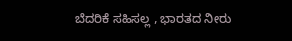ಬೆದರಿಕೆ ಸಹಿಸಲ್ಲ , ಭಾರತದ ನೀರು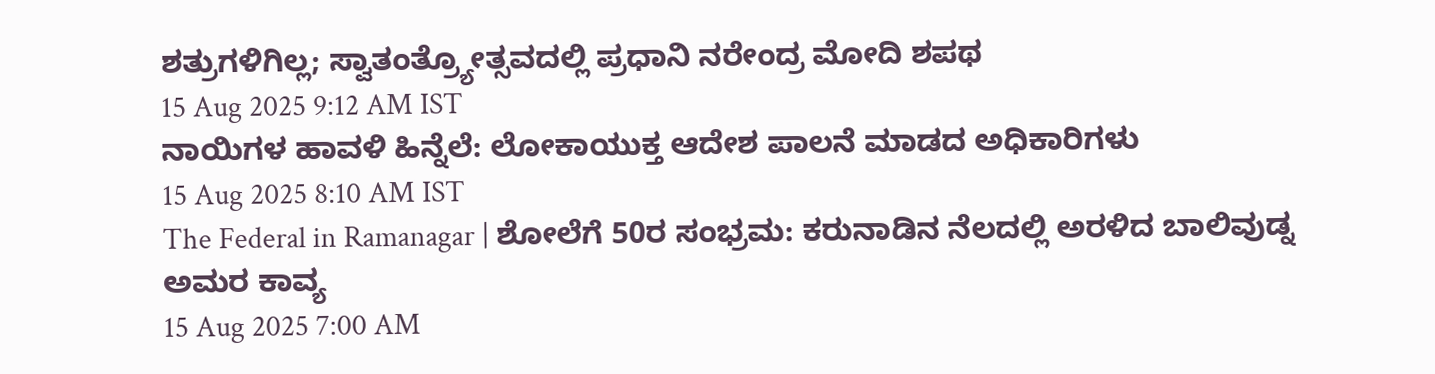ಶತ್ರುಗಳಿಗಿಲ್ಲ; ಸ್ವಾತಂತ್ರ್ಯೋತ್ಸವದಲ್ಲಿ ಪ್ರಧಾನಿ ನರೇಂದ್ರ ಮೋದಿ ಶಪಥ
15 Aug 2025 9:12 AM IST
ನಾಯಿಗಳ ಹಾವಳಿ ಹಿನ್ನೆಲೆ: ಲೋಕಾಯುಕ್ತ ಆದೇಶ ಪಾಲನೆ ಮಾಡದ ಅಧಿಕಾರಿಗಳು
15 Aug 2025 8:10 AM IST
The Federal in Ramanagar | ಶೋಲೆಗೆ 50ರ ಸಂಭ್ರಮ: ಕರುನಾಡಿನ ನೆಲದಲ್ಲಿ ಅರಳಿದ ಬಾಲಿವುಡ್ನ ಅಮರ ಕಾವ್ಯ
15 Aug 2025 7:00 AM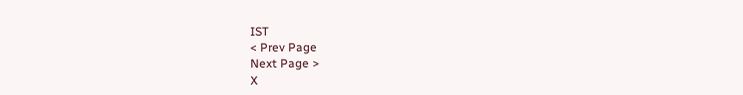IST
< Prev Page
Next Page >
X